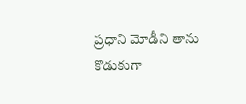ప్రధాని మోడీని తాను కొడుకుగా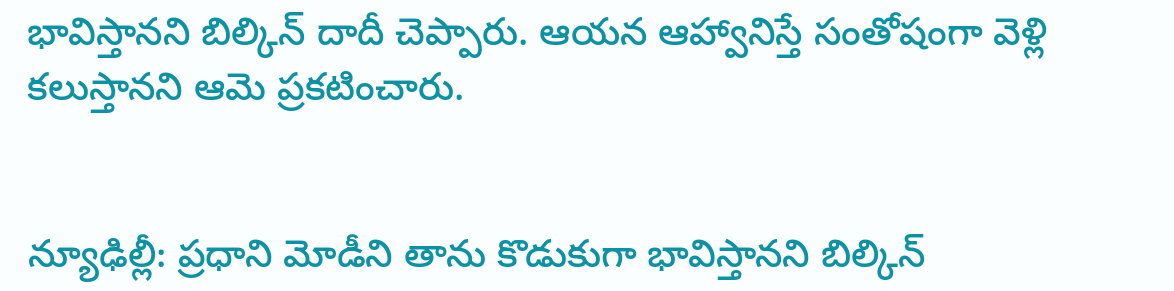భావిస్తానని బిల్కిన్ దాదీ చెప్పారు. ఆయన ఆహ్వానిస్తే సంతోషంగా వెళ్లి కలుస్తానని ఆమె ప్రకటించారు.


న్యూఢిల్లీ: ప్రధాని మోడీని తాను కొడుకుగా భావిస్తానని బిల్కిన్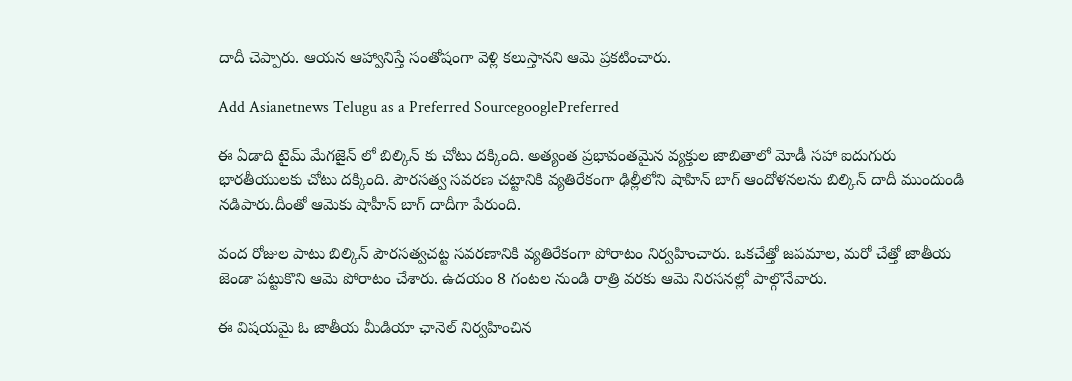దాదీ చెప్పారు. ఆయన ఆహ్వానిస్తే సంతోషంగా వెళ్లి కలుస్తానని ఆమె ప్రకటించారు.

Add Asianetnews Telugu as a Preferred SourcegooglePreferred

ఈ ఏడాది టైమ్ మేగజైన్ లో బిల్కిన్ కు చోటు దక్కింది. అత్యంత ప్రభావంతమైన వ్యక్తుల జాబితాలో మోడీ సహా ఐదుగురు భారతీయులకు చోటు దక్కింది. పౌరసత్వ సవరణ చట్టానికి వ్యతిరేకంగా ఢిల్లీలోని షాహిన్ బాగ్ ఆందోళనలను బిల్కిన్ దాదీ ముందుండి నడిపారు.దీంతో ఆమెకు షాహీన్ బాగ్ దాదీగా పేరుంది.

వంద రోజుల పాటు బిల్కిన్ పౌరసత్వచట్ట సవరణానికి వ్యతిరేకంగా పోరాటం నిర్వహించారు. ఒకచేత్తో జపమాల, మరో చేత్తో జాతీయ జెండా పట్టుకొని ఆమె పోరాటం చేశారు. ఉదయం 8 గంటల నుండి రాత్రి వరకు ఆమె నిరసనల్లో పాల్గొనేవారు.

ఈ విషయమై ఓ జాతీయ మీడియా ఛానెల్ నిర్వహించిన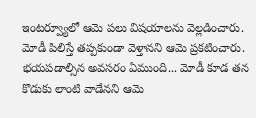ఇంటర్వ్యూలో ఆమె పలు విషయాలను వెల్లడించారు. మోడీ పిలిస్తే తప్పకుండా వెళ్తానని ఆమె ప్రకటించారు. భయపడాల్సిన అవసరం ఏముంది... మోడీ కూడ తన కొడుకు లాంటి వాడేనని ఆమె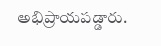అభిప్రాయపడ్డారు.